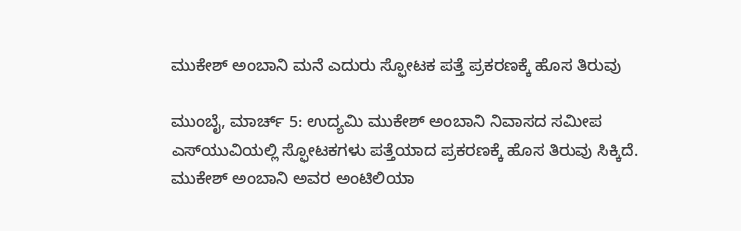ಮುಕೇಶ್ ಅಂಬಾನಿ ಮನೆ ಎದುರು ಸ್ಫೋಟಕ ಪತ್ತೆ ಪ್ರಕರಣಕ್ಕೆ ಹೊಸ ತಿರುವು

ಮುಂಬೈ, ಮಾರ್ಚ್ 5: ಉದ್ಯಮಿ ಮುಕೇಶ್ ಅಂಬಾನಿ ನಿವಾಸದ ಸಮೀಪ ಎಸ್‌ಯುವಿಯಲ್ಲಿ ಸ್ಫೋಟಕಗಳು ಪತ್ತೆಯಾದ ಪ್ರಕರಣಕ್ಕೆ ಹೊಸ ತಿರುವು ಸಿಕ್ಕಿದೆ. ಮುಕೇಶ್ ಅಂಬಾನಿ ಅವರ ಅಂಟಿಲಿಯಾ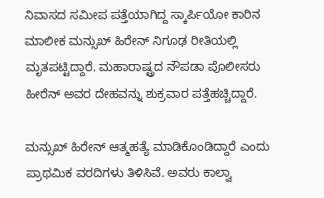ನಿವಾಸದ ಸಮೀಪ ಪತ್ತೆಯಾಗಿದ್ದ ಸ್ಕಾರ್ಪಿಯೋ ಕಾರಿನ ಮಾಲೀಕ ಮನ್ಸುಖ್ ಹಿರೇನ್ ನಿಗೂಢ ರೀತಿಯಲ್ಲಿ ಮೃತಪಟ್ಟಿದ್ದಾರೆ. ಮಹಾರಾಷ್ಟ್ರದ ನೌಪಡಾ ಪೊಲೀಸರು ಹೀರೆನ್ ಅವರ ದೇಹವನ್ನು ಶುಕ್ರವಾರ ಪತ್ತೆಹಚ್ಚಿದ್ದಾರೆ.

ಮನ್ಸುಖ್ ಹಿರೇನ್ ಆತ್ಮಹತ್ಯೆ ಮಾಡಿಕೊಂಡಿದ್ದಾರೆ ಎಂದು ಪ್ರಾಥಮಿಕ ವರದಿಗಳು ತಿಳಿಸಿವೆ. ಅವರು ಕಾಲ್ವಾ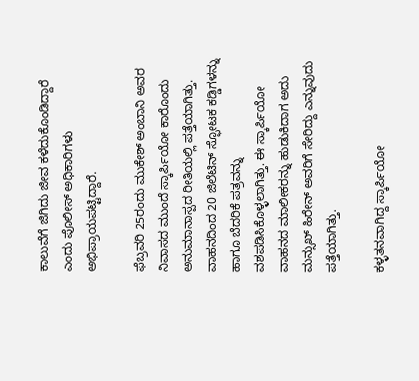ಕಾಲುವೆಗೆ ಜಿಗಿದು ಜೀವ ಕಳೆದುಕೊಂಡಿದ್ದಾರೆ ಎಂದು ಪೊಲೀಸ್ ಅಧಿಕಾರಿಗಳು ಅಭಿಪ್ರಾಯಪಟ್ಟಿದ್ದಾರೆ.

ಫೆಬ್ರವರಿ 25ರಂದು ಮುಕೇಶ್ ಅಂಬಾನಿ ಅವರ ನಿವಾಸದ ಮುಂದೆ ಸ್ಕಾರ್ಪಿಯೋ ಕಾರೊಂದು ಅನುಮಾನಾಸ್ಪದ ರೀತಿಯಲ್ಲಿ ಪತ್ತೆಯಾಗಿತ್ತು. ವಾಹನದಿಂದ 20 ಜಿಲೆಟಿನ್ ಸ್ಫೋಟಕ ಕಡ್ಡಿಗಳನ್ನು ಹಾಗೂ ಬೆದರಿಕೆ ಪತ್ರವನ್ನು ವಶಪಡಿಸಿಕೊಳ್ಳಲಾಗಿತ್ತು. ಈ ಸ್ಕಾರ್ಪಿಯೋ ವಾಹನದ ಮಾಲೀಕರನ್ನು ಹುಡುಕಿದಾಗ ಅದು ಮನ್ಸುಖ್ ಹಿರೇನ್ ಅವರಿಗೆ ಸೇರಿದ್ದು ಎನ್ನುವುದು ಪತ್ತೆಯಾಗಿತ್ತು.

ಕಳ್ಳತನವಾಗಿದ್ದ ಸ್ಕಾರ್ಪಿಯೋ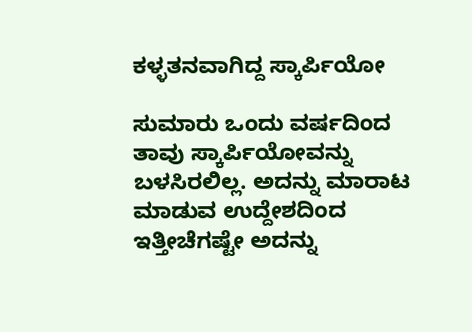ಕಳ್ಳತನವಾಗಿದ್ದ ಸ್ಕಾರ್ಪಿಯೋ

ಸುಮಾರು ಒಂದು ವರ್ಷದಿಂದ ತಾವು ಸ್ಕಾರ್ಪಿಯೋವನ್ನು ಬಳಸಿರಲಿಲ್ಲ. ಅದನ್ನು ಮಾರಾಟ ಮಾಡುವ ಉದ್ದೇಶದಿಂದ ಇತ್ತೀಚೆಗಷ್ಟೇ ಅದನ್ನು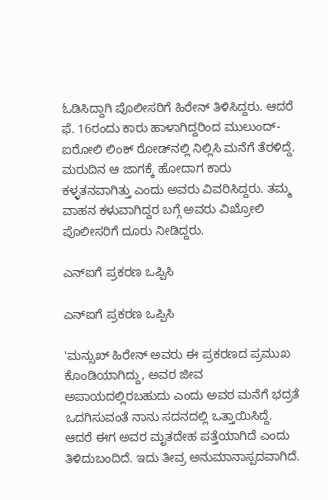ಓಡಿಸಿದ್ದಾಗಿ ಪೊಲೀಸರಿಗೆ ಹಿರೇನ್ ತಿಳಿಸಿದ್ದರು. ಆದರೆ ಫೆ. 16ರಂದು ಕಾರು ಹಾಳಾಗಿದ್ದರಿಂದ ಮುಲುಂದ್-ಐರೋಲಿ ಲಿಂಕ್ ರೋಡ್‌ನಲ್ಲಿ ನಿಲ್ಲಿಸಿ ಮನೆಗೆ ತೆರಳಿದ್ದೆ. ಮರುದಿನ ಆ ಜಾಗಕ್ಕೆ ಹೋದಾಗ ಕಾರು ಕಳ್ಳತನವಾಗಿತ್ತು ಎಂದು ಅವರು ವಿವರಿಸಿದ್ದರು. ತಮ್ಮ ವಾಹನ ಕಳುವಾಗಿದ್ದರ ಬಗ್ಗೆ ಅವರು ವಿಖ್ರೋಲಿ ಪೊಲೀಸರಿಗೆ ದೂರು ನೀಡಿದ್ದರು.

ಎನ್‌ಐಗೆ ಪ್ರಕರಣ ಒಪ್ಪಿಸಿ

ಎನ್‌ಐಗೆ ಪ್ರಕರಣ ಒಪ್ಪಿಸಿ

'ಮನ್ಸುಖ್ ಹಿರೇನ್ ಅವರು ಈ ಪ್ರಕರಣದ ಪ್ರಮುಖ ಕೊಂಡಿಯಾಗಿದ್ದು, ಅವರ ಜೀವ ಅಪಾಯದಲ್ಲಿರಬಹುದು ಎಂದು ಅವರ ಮನೆಗೆ ಭದ್ರತೆ ಒದಗಿಸುವಂತೆ ನಾನು ಸದನದಲ್ಲಿ ಒತ್ತಾಯಿಸಿದ್ದೆ. ಆದರೆ ಈಗ ಅವರ ಮೃತದೇಹ ಪತ್ತೆಯಾಗಿದೆ ಎಂದು ತಿಳಿದುಬಂದಿದೆ. ಇದು ತೀವ್ರ ಅನುಮಾನಾಸ್ಪದವಾಗಿದೆ.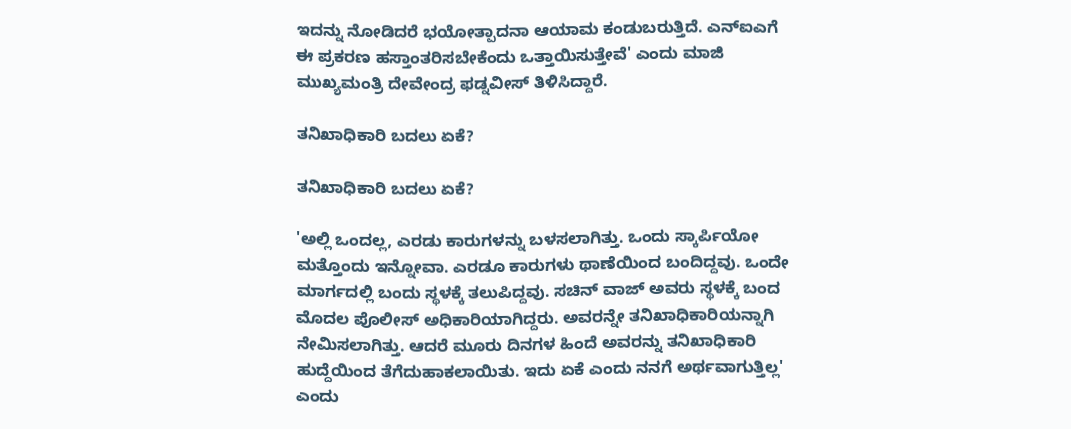ಇದನ್ನು ನೋಡಿದರೆ ಭಯೋತ್ಪಾದನಾ ಆಯಾಮ ಕಂಡುಬರುತ್ತಿದೆ. ಎನ್‌ಐಎಗೆ ಈ ಪ್ರಕರಣ ಹಸ್ತಾಂತರಿಸಬೇಕೆಂದು ಒತ್ತಾಯಿಸುತ್ತೇವೆ' ಎಂದು ಮಾಜಿ ಮುಖ್ಯಮಂತ್ರಿ ದೇವೇಂದ್ರ ಫಡ್ನವೀಸ್ ತಿಳಿಸಿದ್ದಾರೆ.

ತನಿಖಾಧಿಕಾರಿ ಬದಲು ಏಕೆ?

ತನಿಖಾಧಿಕಾರಿ ಬದಲು ಏಕೆ?

'ಅಲ್ಲಿ ಒಂದಲ್ಲ, ಎರಡು ಕಾರುಗಳನ್ನು ಬಳಸಲಾಗಿತ್ತು. ಒಂದು ಸ್ಕಾರ್ಪಿಯೋ ಮತ್ತೊಂದು ಇನ್ನೋವಾ. ಎರಡೂ ಕಾರುಗಳು ಥಾಣೆಯಿಂದ ಬಂದಿದ್ದವು. ಒಂದೇ ಮಾರ್ಗದಲ್ಲಿ ಬಂದು ಸ್ಥಳಕ್ಕೆ ತಲುಪಿದ್ದವು. ಸಚಿನ್ ವಾಜ್ ಅವರು ಸ್ಥಳಕ್ಕೆ ಬಂದ ಮೊದಲ ಪೊಲೀಸ್ ಅಧಿಕಾರಿಯಾಗಿದ್ದರು. ಅವರನ್ನೇ ತನಿಖಾಧಿಕಾರಿಯನ್ನಾಗಿ ನೇಮಿಸಲಾಗಿತ್ತು. ಆದರೆ ಮೂರು ದಿನಗಳ ಹಿಂದೆ ಅವರನ್ನು ತನಿಖಾಧಿಕಾರಿ ಹುದ್ದೆಯಿಂದ ತೆಗೆದುಹಾಕಲಾಯಿತು. ಇದು ಏಕೆ ಎಂದು ನನಗೆ ಅರ್ಥವಾಗುತ್ತಿಲ್ಲ' ಎಂದು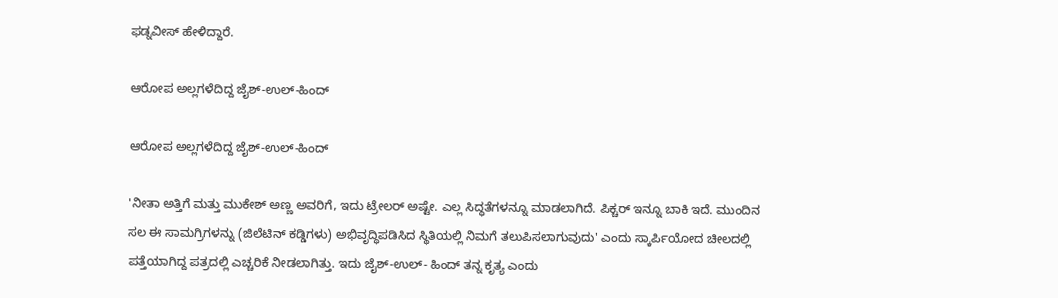ಫಡ್ನವೀಸ್ ಹೇಳಿದ್ದಾರೆ.

ಆರೋಪ ಅಲ್ಲಗಳೆದಿದ್ದ ಜೈಶ್-ಉಲ್-ಹಿಂದ್

ಆರೋಪ ಅಲ್ಲಗಳೆದಿದ್ದ ಜೈಶ್-ಉಲ್-ಹಿಂದ್

'ನೀತಾ ಅತ್ತಿಗೆ ಮತ್ತು ಮುಕೇಶ್ ಅಣ್ಣ ಅವರಿಗೆ, ಇದು ಟ್ರೇಲರ್ ಅಷ್ಟೇ. ಎಲ್ಲ ಸಿದ್ಧತೆಗಳನ್ನೂ ಮಾಡಲಾಗಿದೆ. ಪಿಕ್ಚರ್ ಇನ್ನೂ ಬಾಕಿ ಇದೆ. ಮುಂದಿನ ಸಲ ಈ ಸಾಮಗ್ರಿಗಳನ್ನು (ಜಿಲೆಟಿನ್ ಕಡ್ಡಿಗಳು) ಅಭಿವೃದ್ಧಿಪಡಿಸಿದ ಸ್ಥಿತಿಯಲ್ಲಿ ನಿಮಗೆ ತಲುಪಿಸಲಾಗುವುದು' ಎಂದು ಸ್ಕಾರ್ಪಿಯೋದ ಚೀಲದಲ್ಲಿ ಪತ್ತೆಯಾಗಿದ್ದ ಪತ್ರದಲ್ಲಿ ಎಚ್ಚರಿಕೆ ನೀಡಲಾಗಿತ್ತು. ಇದು ಜೈಶ್-ಉಲ್- ಹಿಂದ್ ತನ್ನ ಕೃತ್ಯ ಎಂದು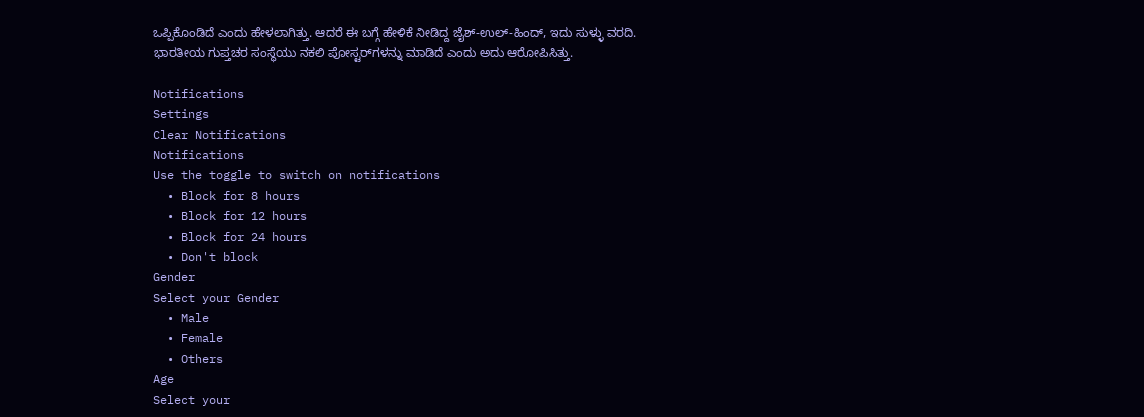ಒಪ್ಪಿಕೊಂಡಿದೆ ಎಂದು ಹೇಳಲಾಗಿತ್ತು. ಆದರೆ ಈ ಬಗ್ಗೆ ಹೇಳಿಕೆ ನೀಡಿದ್ದ ಜೈಶ್-ಉಲ್-ಹಿಂದ್, ಇದು ಸುಳ್ಳು ವರದಿ. ಭಾರತೀಯ ಗುಪ್ತಚರ ಸಂಸ್ಥೆಯು ನಕಲಿ ಪೋಸ್ಟರ್‌ಗಳನ್ನು ಮಾಡಿದೆ ಎಂದು ಅದು ಆರೋಪಿಸಿತ್ತು.

Notifications
Settings
Clear Notifications
Notifications
Use the toggle to switch on notifications
  • Block for 8 hours
  • Block for 12 hours
  • Block for 24 hours
  • Don't block
Gender
Select your Gender
  • Male
  • Female
  • Others
Age
Select your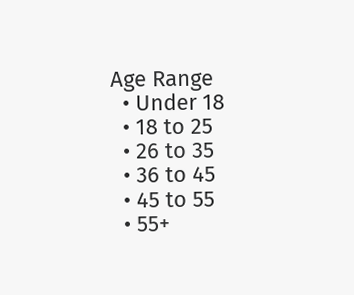Age Range
  • Under 18
  • 18 to 25
  • 26 to 35
  • 36 to 45
  • 45 to 55
  • 55+